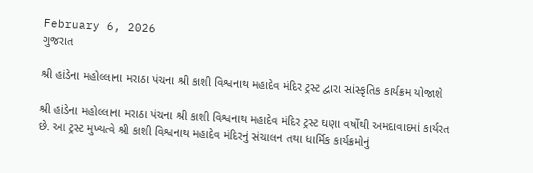February 6, 2026
ગુજરાત

શ્રી હાંડેના મહોલ્લાના મરાઠા પંચના શ્રી કાશી વિશ્વનાથ મહાદેવ મંદિર ટ્રસ્ટ દ્વારા સાંસ્કૃતિક કાર્યક્રમ યોજાશે

શ્રી હાંડેના મહોલ્લાના મરાઠા પંચના શ્રી કાશી વિશ્વનાથ મહાદેવ મંદિર ટ્રસ્ટ ઘણા વર્ષોથી અમદાવાદમાં કાર્યરત છે. આ ટ્રસ્ટ મુખ્યત્વે શ્રી કાશી વિશ્વનાથ મહાદેવ મંદિરનું સંચાલન તથા ધાર્મિક કાર્યક્રમોનું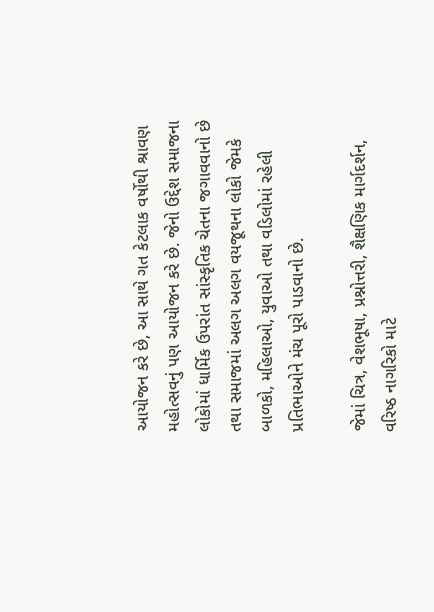આયોજન કરે છે, આ સાથે ગત કેટલાક વર્ષોથી શ્રાવણ મહોત્સવનું પણ આયોજન કરે છે. જેનો ઉદ્દેશ સમાજના લોકોમાં ધાર્મિક ઉપરાંત સાંસ્કૃતિક ચેતના જગાવવાનો છે તથા સમાજમાં અલગ અલગ વયજૂથના લોકો જેમકે બાળકો, મહિલાઓ, યુવાઓ તથા વડિલોમાં રહેલી પ્રતિભાઓને મંચ પૂરો પાડવાનો છે.

જેમાં ચિત્ર, વેશભૂષા, પ્રશ્નોત્તરી, શૈક્ષણિક માર્ગદર્શન, વરિષ્ઠ નાગરિકો માટે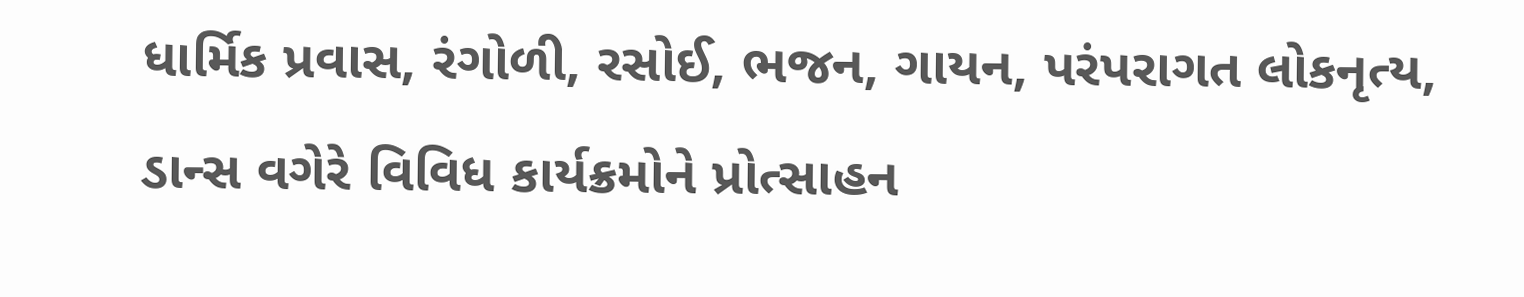ધાર્મિક પ્રવાસ, રંગોળી, રસોઈ, ભજન, ગાયન, પરંપરાગત લોકનૃત્ય, ડાન્સ વગેરે વિવિધ કાર્યક્રમોને પ્રોત્સાહન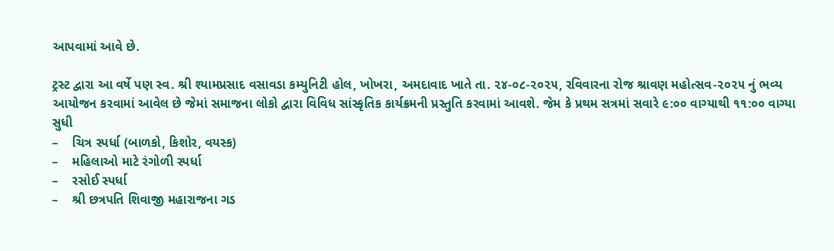આપવામાં આવે છે.

ટ્રસ્ટ દ્વારા આ વર્ષે પણ સ્વ. શ્રી શ્યામપ્રસાદ વસાવડા કમ્યુનિટી હોલ, ખોખરા, અમદાવાદ ખાતે તા. ૨૪-૦૮-૨૦૨૫, રવિવારના રોજ શ્રાવણ મહોત્સવ-૨૦૨૫ નું ભવ્ય આયોજન કરવામાં આવેલ છે જેમાં સમાજના લોકો દ્વારા વિવિધ સાંસ્કૃતિક કાર્યક્રમની પ્રસ્તુતિ કરવામાં આવશે. જેમ કે પ્રથમ સત્રમાં સવારે ૯:૦૦ વાગ્યાથી ૧૧:૦૦ વાગ્યા સુધી
–    ચિત્ર સ્પર્ધા (બાળકો, કિશોર, વયસ્ક)
–    મહિલાઓ માટે રંગોળી સ્પર્ધા
–    રસોઈ સ્પર્ધા
–    શ્રી છત્રપતિ શિવાજી મહારાજના ગડ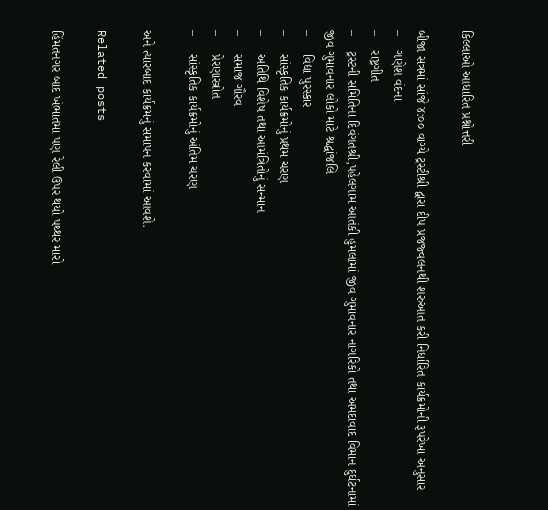કિલ્લાઓ આધારિત પ્રશ્નોત્તરી

બીજા સત્રમાં સાંજે ૪:૦૦ વાગ્યે ટ્રસ્ટીશ્રી દ્વારા દીપ પ્રજજ્વલનથી શરુઆત કરી નિર્ધારિત કાર્યક્રમોની રૂપરેખા અનુસાર
–    ગણેશ વંદના
–    રાષ્ટ્રગીત
–    ટ્રસ્ટની સમિતિના દિવંગતશ્રી,પહેલગામ આતંકી હુમલામાં જીવ ગુમાવનાર નાગરિકો તથા અમદાવાદ વિમાન દુર્ઘટનામાં જીવ ગુમાવનાર લોકો માટે શ્રદ્ધાંજલિ
–     વિદ્યા પુરસ્કાર
–     સાંસ્કૃતિક કાર્યક્રમોનું પ્રથમ ચરણ
–     અતિથિ વિશેષ તથા આમંત્રિતોનું સન્માન
–     સમાજ ગૌરવ
–     પ્રેરણાસ્ત્રોત
–     સાંસ્કૃતિક કાર્યક્રમોનું અંતિમ ચરણ

અને ત્યારબાદ કાર્યક્રમનું સમાપન કરવામાં આવશે.

Related posts

હિંમતનગર બાદ ખંભાતમા પણ રેલી ઉપર થયો પથ્થર મારો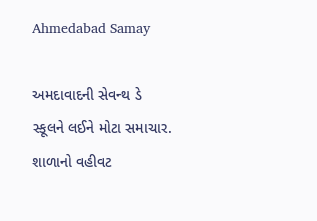Ahmedabad Samay

અમદાવાદની સેવન્થ ડે સ્કૂલને લઈને મોટા સમાચાર. શાળાનો વહીવટ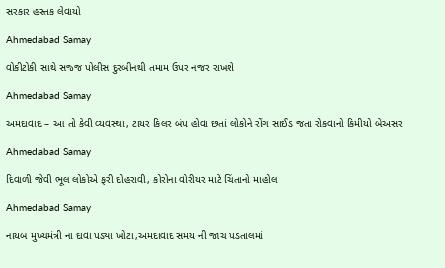સરકાર હસ્તક લેવાયો

Ahmedabad Samay

વોકીટોકી સાથે સજ્જ પોલીસ દુરબીનથી તમામ ઉપર નજર રાખશે

Ahmedabad Samay

અમદાવાદ – આ તો કેવી વ્યવસ્થા, ટાયર કિલર બંપ હોવા છતાં લોકોને રોંગ સાઈડ જતા રોકવાનો કિમીયો બેઅસર

Ahmedabad Samay

દિવાળી જેવી ભૂલ લોકોએ ફરી દોહરાવી, કોરોના વોરીયર માટે ચિંતાનો માહોલ

Ahmedabad Samay

નાયબ મુખ્યમંત્રી ના દાવા પડ્યા ખોટા,અમદાવાદ સમય ની જાચ પડતાલમાં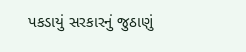પકડાયું સરકારનું જુઠાણું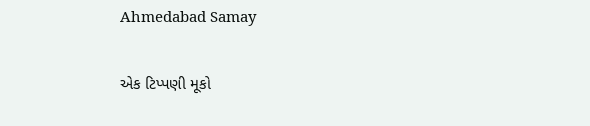Ahmedabad Samay

એક ટિપ્પણી મૂકો